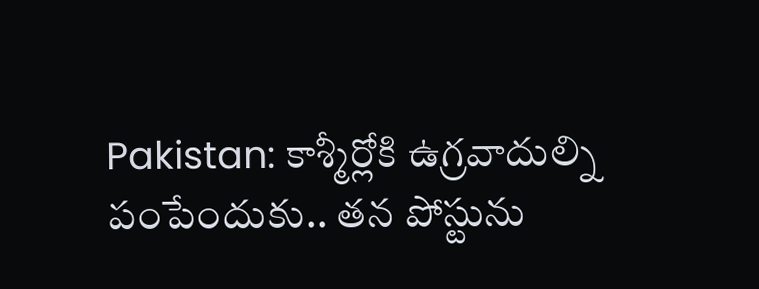Pakistan: కాశ్మీర్లోకి ఉగ్రవాదుల్ని పంపేందుకు.. తన పోస్టును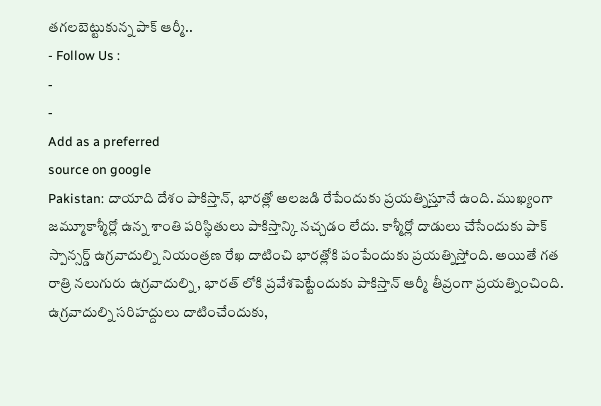తగలబెట్టుకున్న పాక్ ఆర్మీ..
- Follow Us :
-
-
Add as a preferred
source on google
Pakistan: దాయాది దేశం పాకిస్తాన్, భారత్లో అలజడి రేపేందుకు ప్రయత్నిస్తూనే ఉంది. ముఖ్యంగా జమ్మూకాశ్మీర్లో ఉన్న శాంతి పరిస్థితులు పాకిస్తాన్కి నచ్చడం లేదు. కాశ్మీర్లో దాడులు చేసేందుకు పాక్ స్పాన్సర్డ్ ఉగ్రవాదుల్ని నియంత్రణ రేఖ దాటించి భారత్లోకి పంపేందుకు ప్రయత్నిస్తోంది. అయితే గత రాత్రి నలుగురు ఉగ్రవాదుల్ని, భారత్ లోకి ప్రవేశపెట్టేందుకు పాకిస్తాన్ ఆర్మీ తీవ్రంగా ప్రయత్నించింది.
ఉగ్రవాదుల్ని సరిహద్దులు దాటించేందుకు,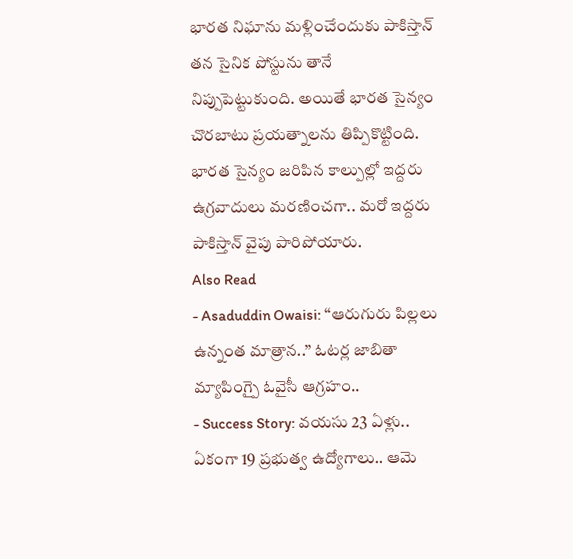భారత నిఘాను మళ్లించేందుకు పాకిస్తాన్ తన సైనిక పోస్టును తానే నిప్పుపెట్టుకుంది. అయితే భారత సైన్యం చొరబాటు ప్రయత్నాలను తిప్పికొట్టింది. భారత సైన్యం జరిపిన కాల్పుల్లో ఇద్దరు ఉగ్రవాదులు మరణించగా.. మరో ఇద్దరు పాకిస్తాన్ వైపు పారిపోయారు.
Also Read
- Asaduddin Owaisi: ‘‘ఆరుగురు పిల్లలు ఉన్నంత మాత్రాన..’’ ఓటర్ల జాబితా మ్యాపింగ్పై ఓవైసీ ఆగ్రహం..
- Success Story: వయసు 23 ఏళ్లు.. ఏకంగా 19 ప్రభుత్వ ఉద్యోగాలు.. ఆమె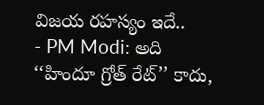విజయ రహస్యం ఇదే..
- PM Modi: అది ‘‘హిందూ గ్రోత్ రేట్’’ కాదు,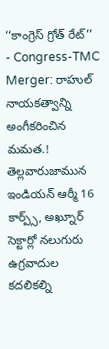‘‘కాంగ్రెస్ గ్రోత్ రేట్’’
- Congress-TMC Merger: రాహుల్ నాయకత్వాన్ని అంగీకరించిన మమత.!
తెల్లవారుజామున ఇండియన్ ఆర్మీ 16 కార్ప్స్, అఖ్నూర్ సెక్టార్లో నలుగురు ఉగ్రవాదుల కదలికల్ని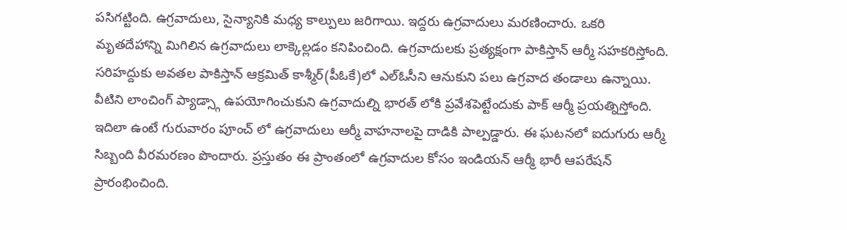పసిగట్టింది. ఉగ్రవాదులు, సైన్యానికి మధ్య కాల్పులు జరిగాయి. ఇద్దరు ఉగ్రవాదులు మరణించారు. ఒకరి మృతదేహాన్ని మిగిలిన ఉగ్రవాదులు లాక్కెల్లడం కనిపించింది. ఉగ్రవాదులకు ప్రత్యక్షంగా పాకిస్తాన్ ఆర్మీ సహకరిస్తోంది. సరిహద్దుకు అవతల పాకిస్తాన్ ఆక్రమిత్ కాశ్మీర్(పీఓకే)లో ఎల్ఓసీని ఆనుకుని పలు ఉగ్రవాద తండాలు ఉన్నాయి. వీటిని లాంచింగ్ ప్యాడ్స్గా ఉపయోగించుకుని ఉగ్రవాదుల్ని భారత్ లోకి ప్రవేశపెట్టేందుకు పాక్ ఆర్మీ ప్రయత్నిస్తోంది.
ఇదిలా ఉంటే గురువారం పూంచ్ లో ఉగ్రవాదులు ఆర్మీ వాహనాలపై దాడికి పాల్పడ్డారు. ఈ ఘటనలో ఐదుగురు ఆర్మీ సిబ్బంది వీరమరణం పొందారు. ప్రస్తుతం ఈ ప్రాంతంలో ఉగ్రవాదుల కోసం ఇండియన్ ఆర్మీ భారీ ఆపరేషన్ ప్రారంభించింది.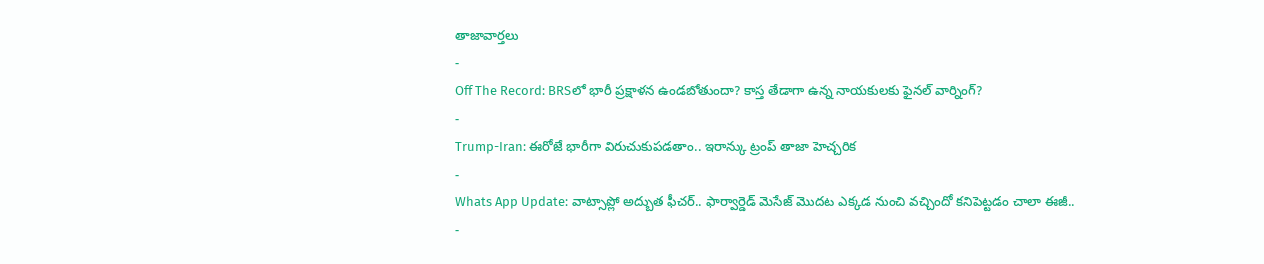తాజావార్తలు
-
Off The Record: BRSలో భారీ ప్రక్షాళన ఉండబోతుందా? కాస్త తేడాగా ఉన్న నాయకులకు ఫైనల్ వార్నింగ్?
-
Trump-Iran: ఈరోజే భారీగా విరుచుకుపడతాం.. ఇరాన్కు ట్రంప్ తాజా హెచ్చరిక
-
Whats App Update: వాట్సాప్లో అద్బుత ఫీచర్.. ఫార్వార్డెడ్ మెసేజ్ మొదట ఎక్కడ నుంచి వచ్చిందో కనిపెట్టడం చాలా ఈజీ..
-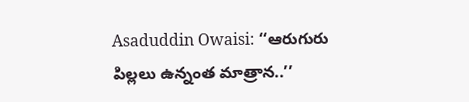Asaduddin Owaisi: ‘‘ఆరుగురు పిల్లలు ఉన్నంత మాత్రాన..’’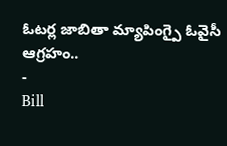ఓటర్ల జాబితా మ్యాపింగ్పై ఓవైసీ ఆగ్రహం..
-
Bill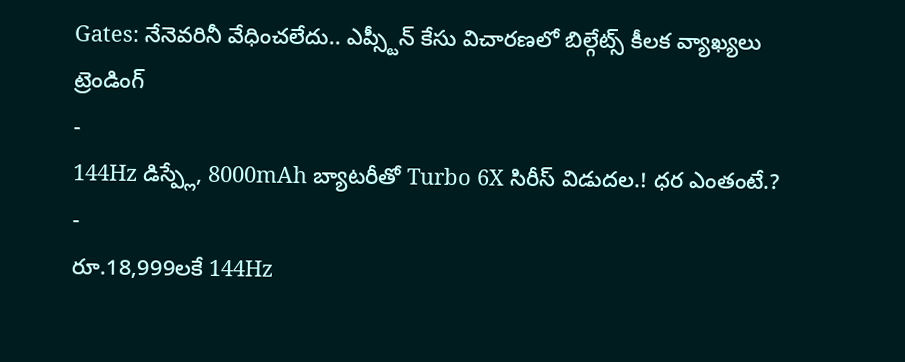Gates: నేనెవరినీ వేధించలేదు.. ఎప్స్టీన్ కేసు విచారణలో బిల్గేట్స్ కీలక వ్యాఖ్యలు
ట్రెండింగ్
-
144Hz డిస్ప్లే, 8000mAh బ్యాటరీతో Turbo 6X సిరీస్ విడుదల.! ధర ఎంతంటే.?
-
రూ.18,999లకే 144Hz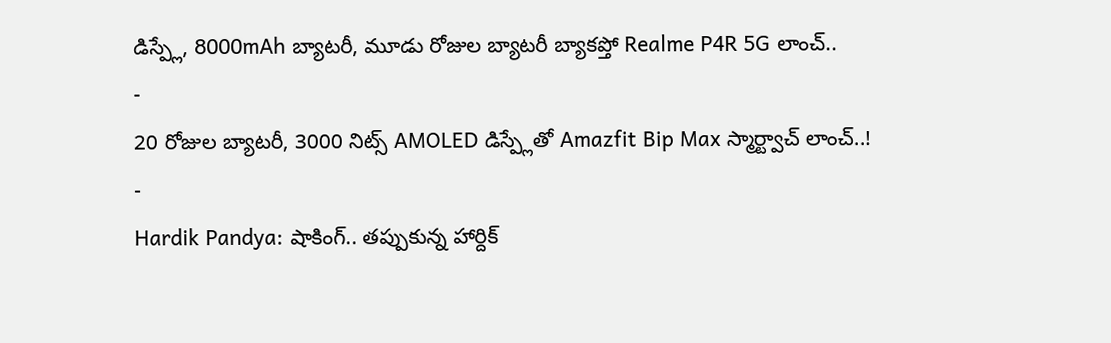డిస్ప్లే, 8000mAh బ్యాటరీ, మూడు రోజుల బ్యాటరీ బ్యాకప్తో Realme P4R 5G లాంచ్..
-
20 రోజుల బ్యాటరీ, 3000 నిట్స్ AMOLED డిస్ప్లేతో Amazfit Bip Max స్మార్ట్వాచ్ లాంచ్..!
-
Hardik Pandya: షాకింగ్.. తప్పుకున్న హార్దిక్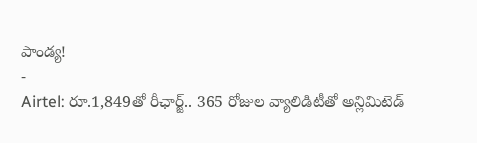పాండ్య!
-
Airtel: రూ.1,849తో రీఛార్జ్.. 365 రోజుల వ్యాలిడిటీతో అన్లిమిటెడ్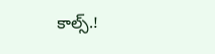కాల్స్.!